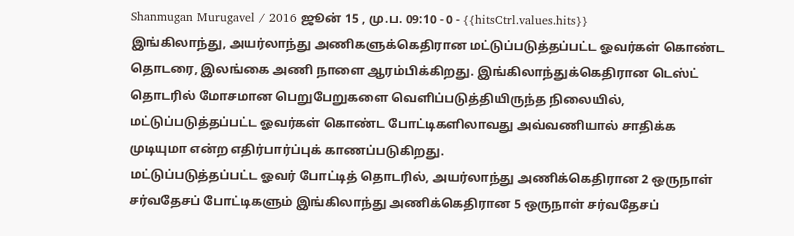Shanmugan Murugavel / 2016 ஜூன் 15 , மு.ப. 09:10 - 0 - {{hitsCtrl.values.hits}}
இங்கிலாந்து, அயர்லாந்து அணிகளுக்கெதிரான மட்டுப்படுத்தப்பட்ட ஓவர்கள் கொண்ட தொடரை, இலங்கை அணி நாளை ஆரம்பிக்கிறது. இங்கிலாந்துக்கெதிரான டெஸ்ட் தொடரில் மோசமான பெறுபேறுகளை வெளிப்படுத்தியிருந்த நிலையில், மட்டுப்படுத்தப்பட்ட ஓவர்கள் கொண்ட போட்டிகளிலாவது அவ்வணியால் சாதிக்க முடியுமா என்ற எதிர்பார்ப்புக் காணப்படுகிறது.
மட்டுப்படுத்தப்பட்ட ஓவர் போட்டித் தொடரில், அயர்லாந்து அணிக்கெதிரான 2 ஒருநாள் சர்வதேசப் போட்டிகளும் இங்கிலாந்து அணிக்கெதிரான 5 ஒருநாள் சர்வதேசப்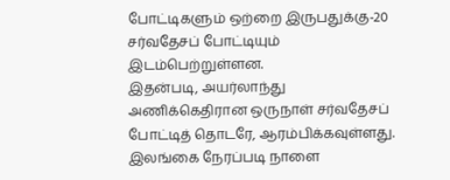போட்டிகளும் ஒற்றை இருபதுக்கு-20 சர்வதேசப் போட்டியும் இடம்பெற்றுள்ளன.
இதன்படி, அயர்லாந்து அணிக்கெதிரான ஒருநாள் சர்வதேசப் போட்டித் தொடரே, ஆரம்பிக்கவுள்ளது.
இலங்கை நேரப்படி நாளை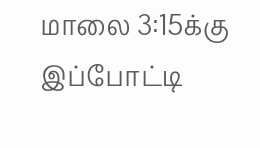மாலை 3:15க்கு இப்போட்டி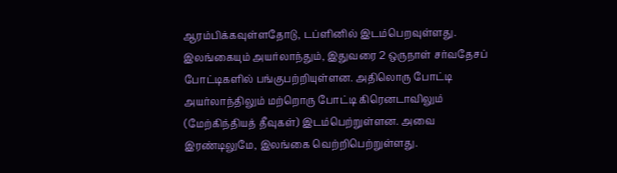ஆரம்பிக்கவுள்ளதோடு, டப்ளினில் இடம்பெறவுள்ளது.
இலங்கையும் அயர்லாந்தும், இதுவரை 2 ஒருநாள் சர்வதேசப் போட்டிகளில் பங்குபற்றியுள்ளன. அதிலொரு போட்டி அயர்லாந்திலும் மற்றொரு போட்டி கிரெனடாவிலும் (மேற்கிந்தியத் தீவுகள்) இடம்பெற்றுள்ளன. அவை இரண்டிலுமே, இலங்கை வெற்றிபெற்றுள்ளது.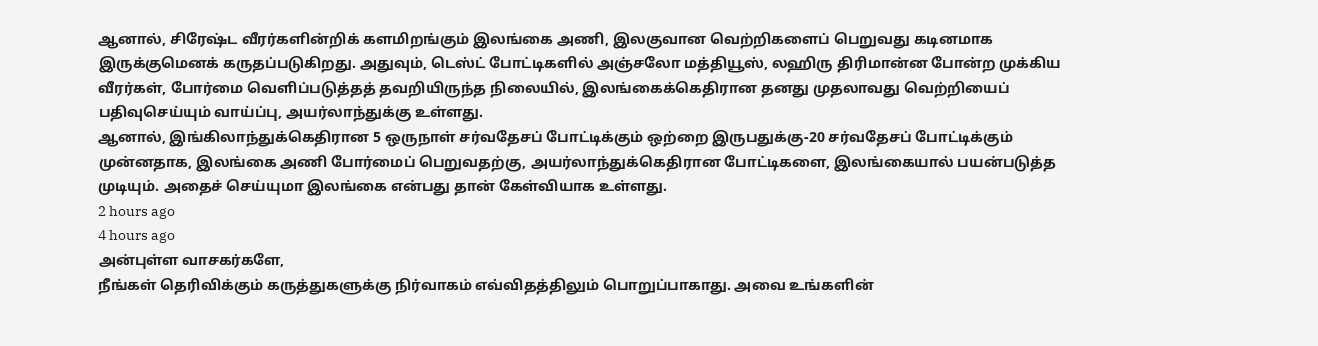ஆனால், சிரேஷ்ட வீரர்களின்றிக் களமிறங்கும் இலங்கை அணி, இலகுவான வெற்றிகளைப் பெறுவது கடினமாக இருக்குமெனக் கருதப்படுகிறது. அதுவும், டெஸ்ட் போட்டிகளில் அஞ்சலோ மத்தியூஸ், லஹிரு திரிமான்ன போன்ற முக்கிய வீரர்கள், போர்மை வெளிப்படுத்தத் தவறியிருந்த நிலையில், இலங்கைக்கெதிரான தனது முதலாவது வெற்றியைப் பதிவுசெய்யும் வாய்ப்பு, அயர்லாந்துக்கு உள்ளது.
ஆனால், இங்கிலாந்துக்கெதிரான 5 ஒருநாள் சர்வதேசப் போட்டிக்கும் ஒற்றை இருபதுக்கு-20 சர்வதேசப் போட்டிக்கும் முன்னதாக, இலங்கை அணி போர்மைப் பெறுவதற்கு, அயர்லாந்துக்கெதிரான போட்டிகளை, இலங்கையால் பயன்படுத்த முடியும். அதைச் செய்யுமா இலங்கை என்பது தான் கேள்வியாக உள்ளது.
2 hours ago
4 hours ago
அன்புள்ள வாசகர்களே,
நீங்கள் தெரிவிக்கும் கருத்துகளுக்கு நிர்வாகம் எவ்விதத்திலும் பொறுப்பாகாது. அவை உங்களின்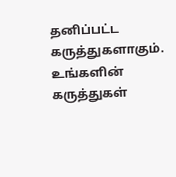தனிப்பட்ட கருத்துகளாகும். உங்களின் கருத்துகள்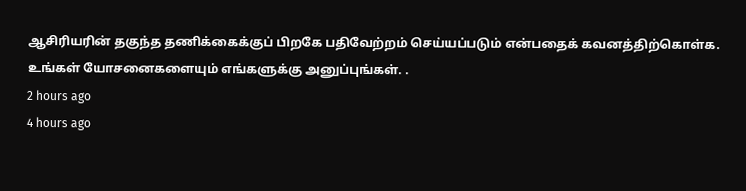ஆசிரியரின் தகுந்த தணிக்கைக்குப் பிறகே பதிவேற்றம் செய்யப்படும் என்பதைக் கவனத்திற்கொள்க. உங்கள் யோசனைகளையும் எங்களுக்கு அனுப்புங்கள். .
2 hours ago
4 hours ago